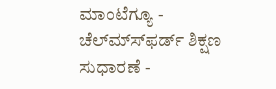ಮಾಂಟೆಗ್ಯೂ - ಚೆಲ್ಮ್ಸ್‍ಫರ್ಡ್ ಶಿಕ್ಷಣ ಸುಧಾರಣೆ -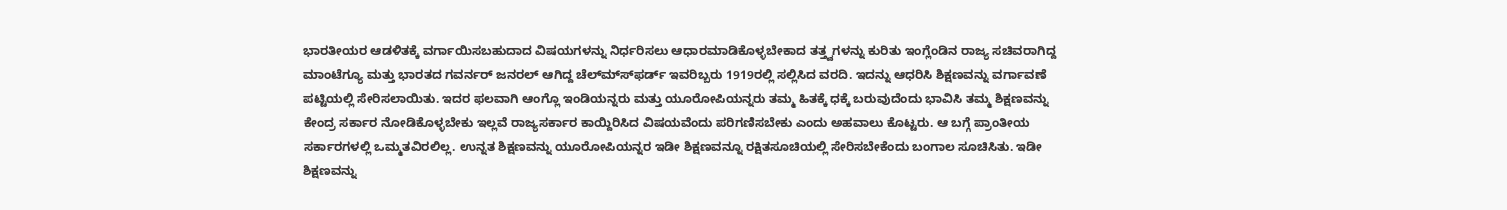ಭಾರತೀಯರ ಆಡಳಿತಕ್ಕೆ ವರ್ಗಾಯಿಸಬಹುದಾದ ವಿಷಯಗಳನ್ನು ನಿರ್ಧರಿಸಲು ಆಧಾರಮಾಡಿಕೊಳ್ಳಬೇಕಾದ ತತ್ತ್ವಗಳನ್ನು ಕುರಿತು ಇಂಗ್ಲೆಂಡಿನ ರಾಜ್ಯ ಸಚಿವರಾಗಿದ್ದ ಮಾಂಟೆಗ್ಯೂ ಮತ್ತು ಭಾರತದ ಗವರ್ನರ್ ಜನರಲ್ ಆಗಿದ್ದ ಚೆಲ್ಮ್ಸ್‍ಫರ್ಡ್ ಇವರಿಬ್ಬರು 1919ರಲ್ಲಿ ಸಲ್ಲಿಸಿದ ವರದಿ. ಇದನ್ನು ಆಧರಿಸಿ ಶಿಕ್ಷಣವನ್ನು ವರ್ಗಾವಣೆ ಪಟ್ಟಿಯಲ್ಲಿ ಸೇರಿಸಲಾಯಿತು. ಇದರ ಫಲವಾಗಿ ಆಂಗ್ಲೊ ಇಂಡಿಯನ್ನರು ಮತ್ತು ಯೂರೋಪಿಯನ್ನರು ತಮ್ಮ ಹಿತಕ್ಕೆ ಧಕ್ಕೆ ಬರುವುದೆಂದು ಭಾವಿಸಿ ತಮ್ಮ ಶಿಕ್ಷಣವನ್ನು ಕೇಂದ್ರ ಸರ್ಕಾರ ನೋಡಿಕೊಳ್ಳಬೇಕು ಇಲ್ಲವೆ ರಾಜ್ಯಸರ್ಕಾರ ಕಾಯ್ದಿರಿಸಿದ ವಿಷಯವೆಂದು ಪರಿಗಣಿಸಬೇಕು ಎಂದು ಅಹವಾಲು ಕೊಟ್ಟರು. ಆ ಬಗ್ಗೆ ಪ್ರಾಂತೀಯ ಸರ್ಕಾರಗಳಲ್ಲಿ ಒಮ್ಮತವಿರಲಿಲ್ಲ. ಉನ್ನತ ಶಿಕ್ಷಣವನ್ನು ಯೂರೋಪಿಯನ್ನರ ಇಡೀ ಶಿಕ್ಷಣವನ್ನೂ ರಕ್ಷಿತಸೂಚಿಯಲ್ಲಿ ಸೇರಿಸಬೇಕೆಂದು ಬಂಗಾಲ ಸೂಚಿಸಿತು. ಇಡೀ ಶಿಕ್ಷಣವನ್ನು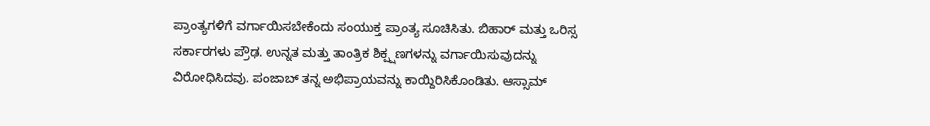ಪ್ರಾಂತ್ಯಗಳಿಗೆ ವರ್ಗಾಯಿಸಬೇಕೆಂದು ಸಂಯುಕ್ತ ಪ್ರಾಂತ್ಯ ಸೂಚಿಸಿತು. ಬಿಹಾರ್ ಮತ್ತು ಒರಿಸ್ಸ ಸರ್ಕಾರಗಳು ಪ್ರೌಢ. ಉನ್ನತ ಮತ್ತು ತಾಂತ್ರಿಕ ಶಿಕ್ಪ್ಷಣಗಳನ್ನು ವರ್ಗಾಯಿಸುವುದನ್ನು ವಿರೋಧಿಸಿದವು. ಪಂಜಾಬ್ ತನ್ನ ಅಭಿಪ್ರಾಯವನ್ನು ಕಾಯ್ದಿರಿಸಿಕೊಂಡಿತು. ಆಸ್ಸಾಮ್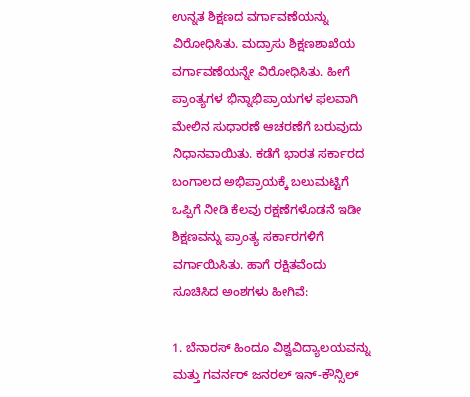ಉನ್ನತ ಶಿಕ್ಷಣದ ವರ್ಗಾವಣೆಯನ್ನು ವಿರೋಧಿಸಿತು. ಮದ್ರಾಸು ಶಿಕ್ಷಣಶಾಖೆಯ ವರ್ಗಾವಣೆಯನ್ನೇ ವಿರೋಧಿಸಿತು. ಹೀಗೆ ಪ್ರಾಂತ್ಯಗಳ ಭಿನ್ನಾಭಿಪ್ರಾಯಗಳ ಫಲವಾಗಿ ಮೇಲಿನ ಸುಧಾರಣೆ ಆಚರಣೆಗೆ ಬರುವುದು ನಿಧಾನವಾಯಿತು. ಕಡೆಗೆ ಭಾರತ ಸರ್ಕಾರದ ಬಂಗಾಲದ ಅಭಿಪ್ರಾಯಕ್ಕೆ ಬಲುಮಟ್ಟಿಗೆ ಒಪ್ಪಿಗೆ ನೀಡಿ ಕೆಲವು ರಕ್ಷಣೆಗಳೊಡನೆ ಇಡೀ ಶಿಕ್ಷಣವನ್ನು ಪ್ರಾಂತ್ಯ ಸರ್ಕಾರಗಳಿಗೆ ವರ್ಗಾಯಿಸಿತು. ಹಾಗೆ ರಕ್ಷಿತವೆಂದು ಸೂಚಿಸಿದ ಅಂಶಗಳು ಹೀಗಿವೆ:

1. ಬೆನಾರಸ್ ಹಿಂದೂ ವಿಶ್ವವಿದ್ಯಾಲಯವನ್ನು ಮತ್ತು ಗವರ್ನರ್ ಜನರಲ್ ಇನ್-ಕೌನ್ಸಿಲ್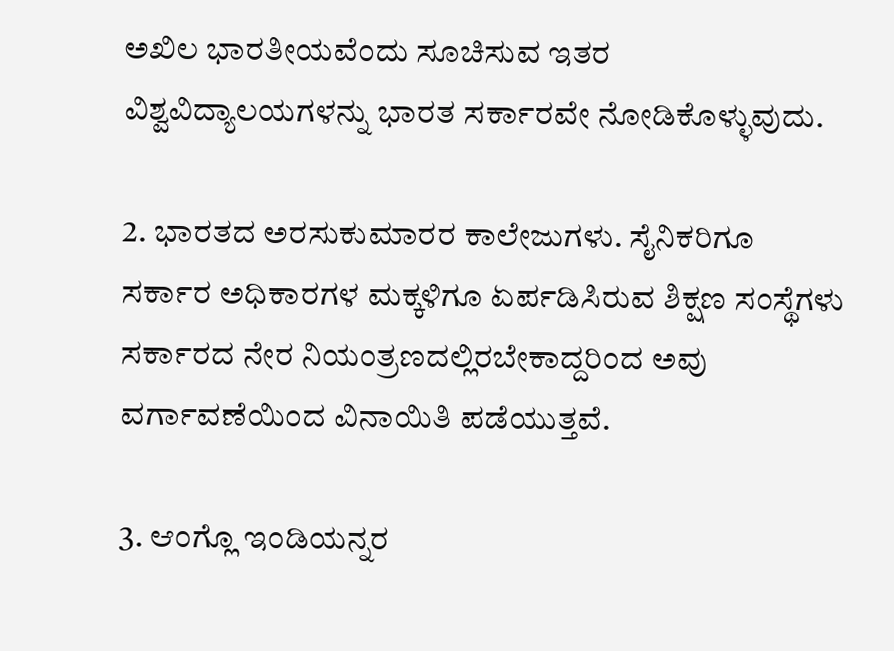ಅಖಿಲ ಭಾರತೀಯವೆಂದು ಸೂಚಿಸುವ ಇತರ ವಿಶ್ವವಿದ್ಯಾಲಯಗಳನ್ನು ಭಾರತ ಸರ್ಕಾರವೇ ನೋಡಿಕೊಳ್ಳುವುದು.

2. ಭಾರತದ ಅರಸುಕುಮಾರರ ಕಾಲೇಜುಗಳು. ಸೈನಿಕರಿಗೂ ಸರ್ಕಾರ ಅಧಿಕಾರಗಳ ಮಕ್ಕಳಿಗೂ ಏರ್ಪಡಿಸಿರುವ ಶಿಕ್ಷಣ ಸಂಸ್ಥೆಗಳು ಸರ್ಕಾರದ ನೇರ ನಿಯಂತ್ರಣದಲ್ಲಿರಬೇಕಾದ್ದರಿಂದ ಅವು ವರ್ಗಾವಣೆಯಿಂದ ವಿನಾಯಿತಿ ಪಡೆಯುತ್ತವೆ.

3. ಆಂಗ್ಲೊ ಇಂಡಿಯನ್ನರ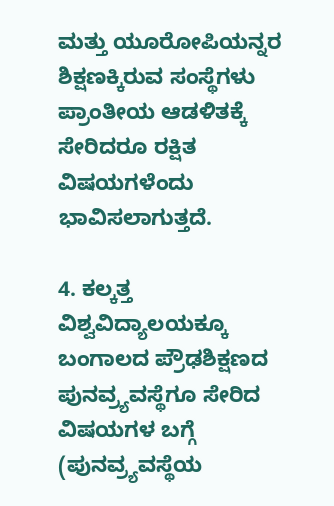ಮತ್ತು ಯೂರೋಪಿಯನ್ನರ ಶಿಕ್ಷಣಕ್ಕಿರುವ ಸಂಸ್ಥೆಗಳು ಪ್ರಾಂತೀಯ ಆಡಳಿತಕ್ಕೆ ಸೇರಿದರೂ ರಕ್ಷಿತ ವಿಷಯಗಳೆಂದು ಭಾವಿಸಲಾಗುತ್ತದೆ.

4. ಕಲ್ಕತ್ತ ವಿಶ್ವವಿದ್ಯಾಲಯಕ್ಕೂ ಬಂಗಾಲದ ಪ್ರೌಢಶಿಕ್ಷಣದ ಪುನವ್ರ್ಯವಸ್ಥೆಗೂ ಸೇರಿದ ವಿಷಯಗಳ ಬಗ್ಗೆ (ಪುನವ್ರ್ಯವಸ್ಥೆಯ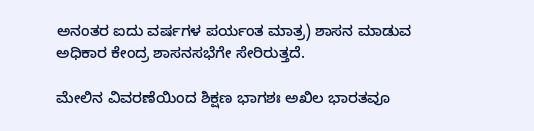ಅನಂತರ ಐದು ವರ್ಷಗಳ ಪರ್ಯಂತ ಮಾತ್ರ) ಶಾಸನ ಮಾಡುವ ಅಧಿಕಾರ ಕೇಂದ್ರ ಶಾಸನಸಭೆಗೇ ಸೇರಿರುತ್ತದೆ.

ಮೇಲಿನ ವಿವರಣೆಯಿಂದ ಶಿಕ್ಷಣ ಭಾಗಶಃ ಅಖಿಲ ಭಾರತವೂ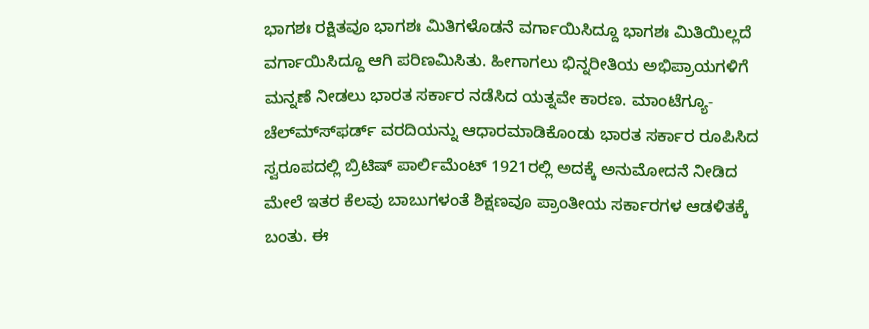ಭಾಗಶಃ ರಕ್ಷಿತವೂ ಭಾಗಶಃ ಮಿತಿಗಳೊಡನೆ ವರ್ಗಾಯಿಸಿದ್ದೂ ಭಾಗಶಃ ಮಿತಿಯಿಲ್ಲದೆ ವರ್ಗಾಯಿಸಿದ್ದೂ ಆಗಿ ಪರಿಣಮಿಸಿತು. ಹೀಗಾಗಲು ಭಿನ್ನರೀತಿಯ ಅಭಿಪ್ರಾಯಗಳಿಗೆ ಮನ್ನಣೆ ನೀಡಲು ಭಾರತ ಸರ್ಕಾರ ನಡೆಸಿದ ಯತ್ನವೇ ಕಾರಣ. ಮಾಂಟೆಗ್ಯೂ-ಚೆಲ್ಮ್ಸ್‍ಫರ್ಡ್ ವರದಿಯನ್ನು ಆಧಾರಮಾಡಿಕೊಂಡು ಭಾರತ ಸರ್ಕಾರ ರೂಪಿಸಿದ ಸ್ವರೂಪದಲ್ಲಿ ಬ್ರಿಟಿಷ್ ಪಾರ್ಲಿಮೆಂಟ್ 1921ರಲ್ಲಿ ಅದಕ್ಕೆ ಅನುಮೋದನೆ ನೀಡಿದ ಮೇಲೆ ಇತರ ಕೆಲವು ಬಾಬುಗಳಂತೆ ಶಿಕ್ಷಣವೂ ಪ್ರಾಂತೀಯ ಸರ್ಕಾರಗಳ ಆಡಳಿತಕ್ಕೆ ಬಂತು. ಈ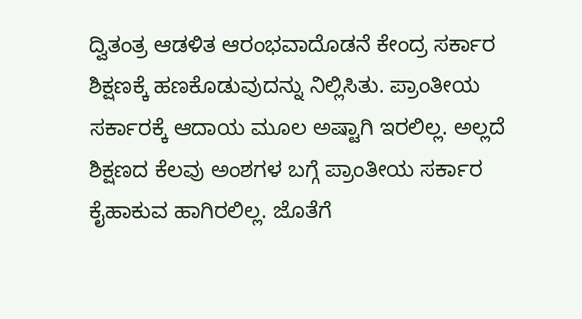ದ್ವಿತಂತ್ರ ಆಡಳಿತ ಆರಂಭವಾದೊಡನೆ ಕೇಂದ್ರ ಸರ್ಕಾರ ಶಿಕ್ಷಣಕ್ಕೆ ಹಣಕೊಡುವುದನ್ನು ನಿಲ್ಲಿಸಿತು. ಪ್ರಾಂತೀಯ ಸರ್ಕಾರಕ್ಕೆ ಆದಾಯ ಮೂಲ ಅಷ್ಟಾಗಿ ಇರಲಿಲ್ಲ. ಅಲ್ಲದೆ ಶಿಕ್ಷಣದ ಕೆಲವು ಅಂಶಗಳ ಬಗ್ಗೆ ಪ್ರಾಂತೀಯ ಸರ್ಕಾರ ಕೈಹಾಕುವ ಹಾಗಿರಲಿಲ್ಲ. ಜೊತೆಗೆ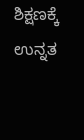ಶಿಕ್ಷಣಕ್ಕೆ ಉನ್ನತ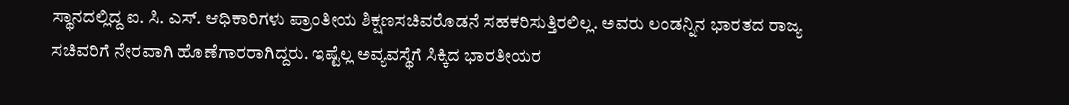ಸ್ಥಾನದಲ್ಲಿದ್ದ ಐ. ಸಿ. ಎಸ್. ಆಧಿಕಾರಿಗಳು ಪ್ರಾಂತೀಯ ಶಿಕ್ಷಣಸಚಿವರೊಡನೆ ಸಹಕರಿಸುತ್ತಿರಲಿಲ್ಲ. ಅವರು ಲಂಡನ್ನಿನ ಭಾರತದ ರಾಜ್ಯ ಸಚಿವರಿಗೆ ನೇರವಾಗಿ ಹೊಣೆಗಾರರಾಗಿದ್ದರು. ಇಷ್ಟೆಲ್ಲ ಅವ್ಯವಸ್ಥೆಗೆ ಸಿಕ್ಕಿದ ಭಾರತೀಯರ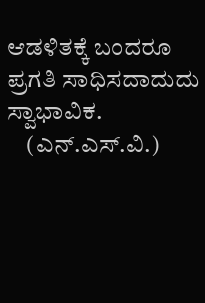ಆಡಳಿತಕ್ಕೆ ಬಂದರೂ ಪ್ರಗತಿ ಸಾಧಿಸದಾದುದು ಸ್ವಾಭಾವಿಕ.
    (ಎನ್.ಎಸ್.ವಿ.)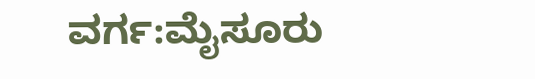ವರ್ಗ:ಮೈಸೂರು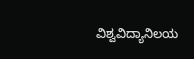ವಿಶ್ವವಿದ್ಯಾನಿಲಯ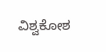ವಿಶ್ವಕೋಶ